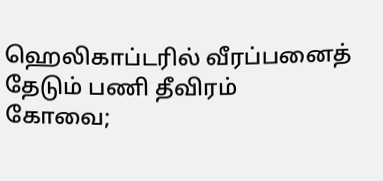ஹெலிகாப்டரில் வீரப்பனைத் தேடும் பணி தீவிரம்
கோவை;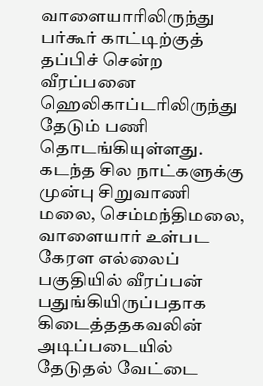வாளையாரிலிருந்து பர்கூர் காட்டிற்குத் தப்பிச் சென்ற வீரப்பனை ஹெலிகாப்டரிலிருந்து தேடும் பணி தொடங்கியுள்ளது.
கடந்த சில நாட்களுக்கு முன்பு சிறுவாணி மலை, செம்மந்திமலை, வாளையார் உள்பட கேரள எல்லைப் பகுதியில் வீரப்பன் பதுங்கியிருப்பதாக கிடைத்ததகவலின் அடிப்படையில் தேடுதல் வேட்டை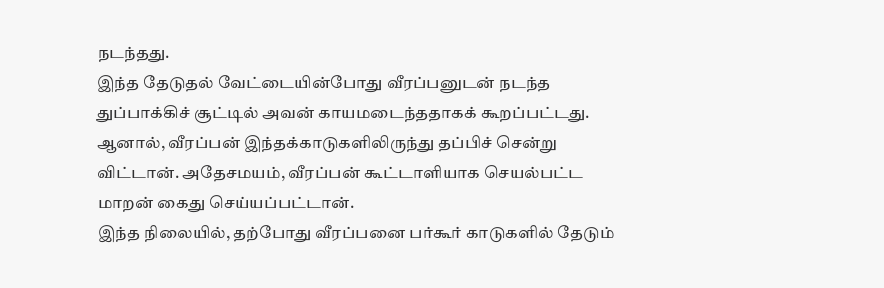நடந்தது.
இந்த தேடுதல் வேட்டையின்போது வீரப்பனுடன் நடந்த துப்பாக்கிச் சூட்டில் அவன் காயமடைந்ததாகக் கூறப்பட்டது. ஆனால், வீரப்பன் இந்தக்காடுகளிலிருந்து தப்பிச் சென்று விட்டான். அதேசமயம், வீரப்பன் கூட்டாளியாக செயல்பட்ட மாறன் கைது செய்யப்பட்டான்.
இந்த நிலையில், தற்போது வீரப்பனை பர்கூர் காடுகளில் தேடும்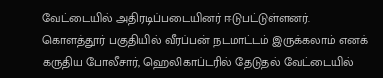வேட்டையில் அதிரடிப்படையினர் ஈடுபட்டுள்ளனர்.
கொளத்தூர் பகுதியில் வீரப்பன் நடமாட்டம் இருக்கலாம் எனக் கருதிய போலீசார், ஹெலிகாப்டரில் தேடுதல் வேட்டையில்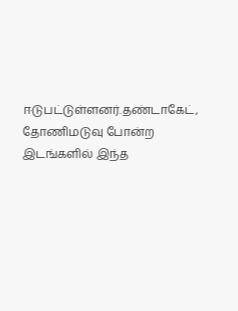ஈடுபட்டுள்ளனர்.தண்டாகேட், தோணிமடுவு போன்ற இடங்களில் இந்த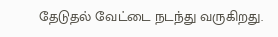தேடுதல் வேட்டை நடந்து வருகிறது.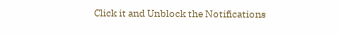Click it and Unblock the Notifications